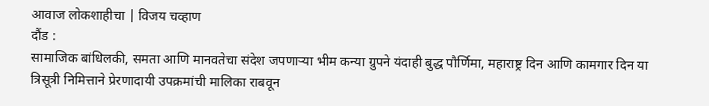आवाज लोकशाहीचा | विजय चव्हाण
दौंड :
सामाजिक बांधिलकी, समता आणि मानवतेचा संदेश जपणाऱ्या भीम कन्या ग्रुपने यंदाही बुद्ध पौर्णिमा, महाराष्ट्र दिन आणि कामगार दिन या त्रिसूत्री निमित्ताने प्रेरणादायी उपक्रमांची मालिका राबवून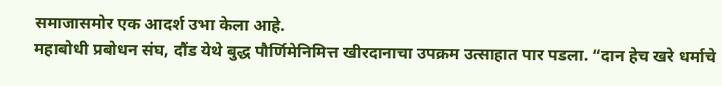समाजासमोर एक आदर्श उभा केला आहे.
महाबोधी प्रबोधन संघ, दौंड येथे बुद्ध पौर्णिमेनिमित्त खीरदानाचा उपक्रम उत्साहात पार पडला. “दान हेच खरे धर्माचे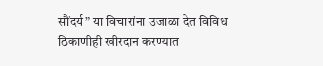सौंदर्य” या विचारांना उजाळा देत विविध ठिकाणीही खीरदान करण्यात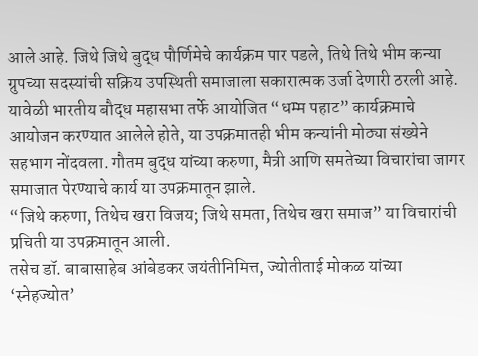आले आहे. जिथे जिथे बुद्ध पौर्णिमेचे कार्यक्रम पार पडले, तिथे तिथे भीम कन्या ग्रुपच्या सदस्यांची सक्रिय उपस्थिती समाजाला सकारात्मक उर्जा देणारी ठरली आहे.
यावेळी भारतीय बौद्ध महासभा तर्फे आयोजित “धम्म पहाट” कार्यक्रमाचे आयोजन करण्यात आलेले होते, या उपक्रमातही भीम कन्यांनी मोठ्या संख्येने सहभाग नोंदवला. गौतम बुद्ध यांच्या करुणा, मैत्री आणि समतेच्या विचारांचा जागर समाजात पेरण्याचे कार्य या उपक्रमातून झाले.
“जिथे करुणा, तिथेच खरा विजय; जिथे समता, तिथेच खरा समाज” या विचारांची प्रचिती या उपक्रमातून आली.
तसेच डॉ. बाबासाहेब आंबेडकर जयंतीनिमित्त, ज्योतीताई मोकळ यांच्या ‘स्नेहज्योत’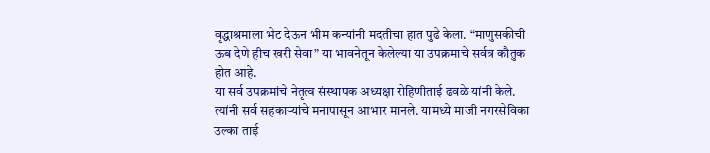वृद्धाश्रमाला भेट देऊन भीम कन्यांनी मदतीचा हात पुढे केला. “माणुसकीची ऊब देणे हीच खरी सेवा” या भावनेतून केलेल्या या उपक्रमाचे सर्वत्र कौतुक होत आहे.
या सर्व उपक्रमांचे नेतृत्व संस्थापक अध्यक्षा रोहिणीताई ढवळे यांनी केले. त्यांनी सर्व सहकाऱ्यांचे मनापासून आभार मानले. यामध्ये माजी नगरसेविका उल्का ताई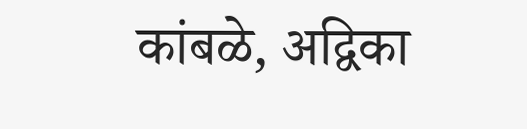कांबळे, अद्विका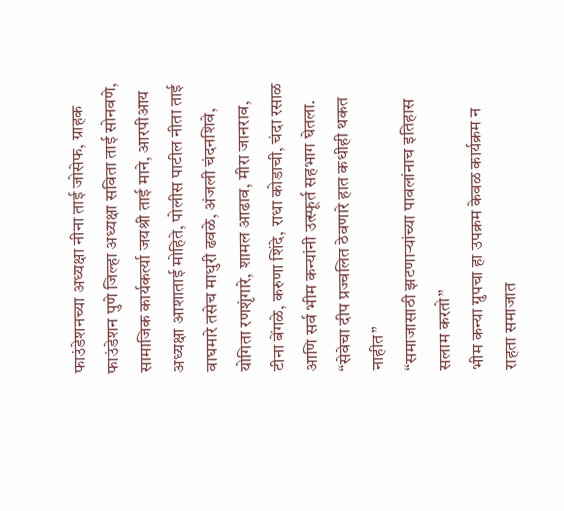फाउंडेशनच्या अध्यक्षा नीना ताई जोसेफ, ग्राहक फाउंडेशन पुणे जिल्हा अध्यक्षा सविता ताई सोनवणे, सामाजिक कार्यकर्त्या जयश्री ताई माने, आरपीआय अध्यक्षा आशाताई मोहिते, पोलीस पाटील नीता ताई वाघमारे तसेच माधुरी ढवळे, अंजली चंदनशिवे, योगिता रणशृंगारे, शामल आढाव, मीरा जानराव, टीना बेंगळे, करुणा शिंदे, राधा कोडाची, चंदा रसाळ आणि सर्व भीम कन्यांनी उत्स्फूर्त सहभाग घेतला.
“सेवेचा दीप प्रज्वलित ठेवणारे हात कधीही थकत नाहीत”
“समाजासाठी झटणाऱ्यांच्या पावलांनाच इतिहास सलाम करतो”
भीम कन्या ग्रुपचा हा उपक्रम केवळ कार्यक्रम न राहता समाजात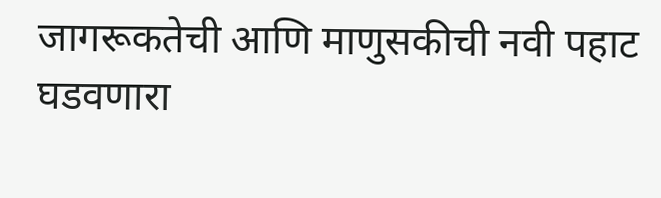जागरूकतेची आणि माणुसकीची नवी पहाट घडवणारा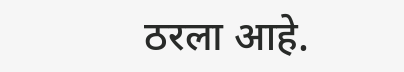ठरला आहे.